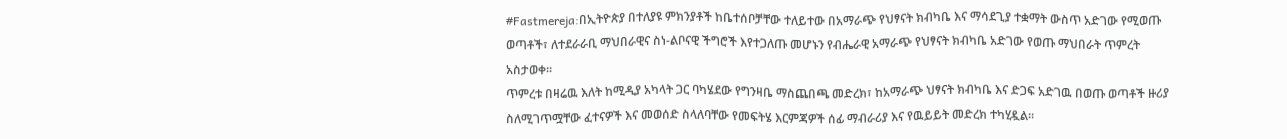#Fastmereja:በኢትዮጵያ በተለያዩ ምክንያቶች ከቤተሰቦቻቸው ተለይተው በአማራጭ የህፃናት ክብካቤ እና ማሳደጊያ ተቋማት ውስጥ አድገው የሚወጡ ወጣቶች፣ ለተደራራቢ ማህበራዊና ስነ-ልቦናዊ ችግሮች እየተጋለጡ መሆኑን የብሔራዊ አማራጭ የህፃናት ክብካቤ አድገው የወጡ ማህበራት ጥምረት አስታወቀ፡፡
ጥምረቱ በዛሬዉ እለት ከሚዲያ አካላት ጋር ባካሄደው የግንዛቤ ማስጨበጫ መድረክ፣ ከአማራጭ ህፃናት ክብካቤ እና ድጋፍ አድገዉ በወጡ ወጣቶች ዙሪያ ስለሚገጥሟቸው ፈተናዎች እና መወሰድ ስላለባቸው የመፍትሄ እርምጃዎች ሰፊ ማብራሪያ እና የዉይይት መድረክ ተካሂዷል።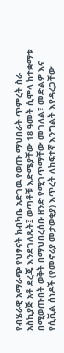የብሄራዊ አማራጭ የህፃናት ክብካቤ አድገዉ የወጡ ማህበራት ጥምረት ስራ አስኪያጅ አቶ ደረጄ እንደገለጹት፤ ወጣቶቹ እድሜያቸው 18 ዓመት ሲሞላ ከተቋማቱ በሚወጡበት ወቅት በማህበረሰቡ ዘንድ የሚገጥማቸው መገለል፣ መድልዎ እና የሲቪል ሰነዶች (የመኖሪያ መታወቂያ) እጥረት ለከፍተኛ እንግልት እየዳረጋቸው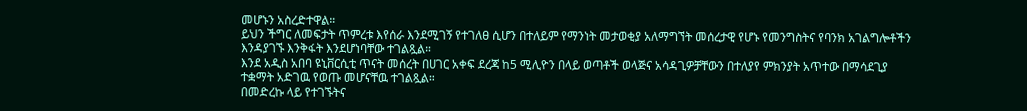መሆኑን አስረድተዋል።
ይህን ችግር ለመፍታት ጥምረቱ እየሰራ እንደሚገኝ የተገለፀ ሲሆን በተለይም የማንነት መታወቂያ አለማግኘት መሰረታዊ የሆኑ የመንግስትና የባንክ አገልግሎቶችን እንዳያገኙ እንቅፋት እንደሆነባቸው ተገልጿል።
እንደ አዲስ አበባ ዩኒቨርሲቲ ጥናት መሰረት በሀገር አቀፍ ደረጃ ከ5 ሚሊዮን በላይ ወጣቶች ወላጅና አሳዳጊዎቻቸውን በተለያየ ምክንያት አጥተው በማሳደጊያ ተቋማት አድገዉ የወጡ መሆናቸዉ ተገልጿል።
በመድረኩ ላይ የተገኙትና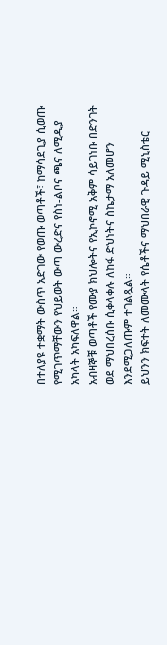በተለያዩ ተቋማት ውስጥ አድገው የወጡ ወጣቶች፣ ከማሳደጊያ ሲወጡ የሚገጥማቸውን የህይወት ውጣ ውረድና የስነ-ልቦና ጫና ለሚዲያ አካላት አካፍለዋል።
አብዛኞቹ ወጣቶች የሙያ ክህሎትና የኢኮኖሚ አቅም ሳይገነቡ በድንገት ወደ ማህበረሰቡ ሲቀላቀሉ ለከፋ ድህነትና ስኬታማ አለመሆን እንደሚጋለጡም ተገልጿል።
ይህንን ክፍተት ለመሙላት የሴቶችና ማህበራዊ ጉዳይ ሚኒስቴር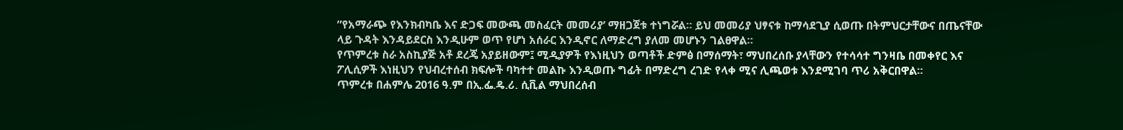”የአማራጭ የእንክብካቤ እና ድጋፍ መውጫ መስፈርት መመሪያ’ ማዘጋጀቱ ተነግሯል። ይህ መመሪያ ህፃናቱ ከማሳደጊያ ሲወጡ በትምህርታቸውና በጤናቸው ላይ ጉዳት እንዳይደርስ እንዲሁም ወጥ የሆነ አሰራር እንዲኖር ለማድረግ ያለመ መሆኑን ገልፀዋል።
የጥምረቱ ስራ አስኪያጅ አቶ ደረጄ አያይዘውም፤ ሚዲያዎች የእነዚህን ወጣቶች ድምፅ በማሰማት፣ ማህበረሰቡ ያላቸውን የተሳሳተ ግንዛቤ በመቀየር እና ፖሊሲዎች እነዚህን የህብረተሰብ ክፍሎች ባካተተ መልኩ እንዲወጡ ግፊት በማድረግ ረገድ የላቀ ሚና ሊጫወቱ እንደሚገባ ጥሪ አቅርበዋል።
ጥምረቱ በሐምሌ 2016 ዓ.ም በኢ.ፌ.ዴ.ሪ. ሲቪል ማህበረሰብ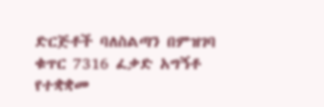ድርጅቶች ባለስልጣን በምዝገባ ቁጥር 7316 ፈቃድ አግኝቶ የተቋቋመ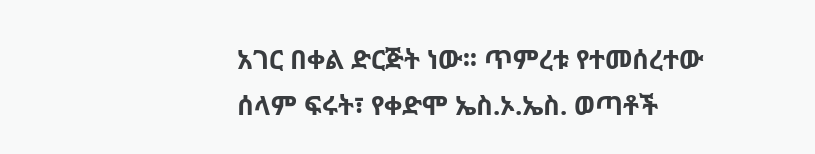አገር በቀል ድርጅት ነው፡፡ ጥምረቱ የተመሰረተው ሰላም ፍሩት፣ የቀድሞ ኤስ.ኦ.ኤስ. ወጣቶች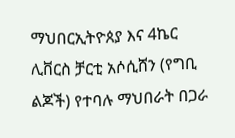ማህበርኢትዮጰያ እና 4ኬር ሊቨርስ ቻርቲ አሶሲሸን (የግቢ ልጆች) የተባሉ ማህበራት በጋራ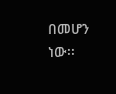በመሆን ነው፡፡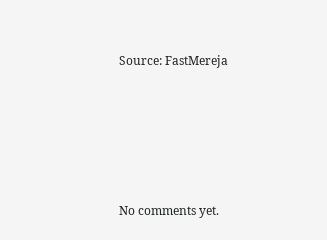Source: FastMereja









No comments yet.